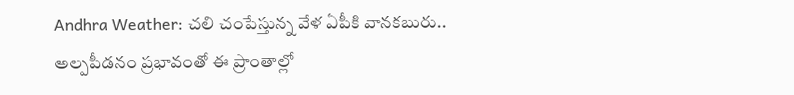Andhra Weather: చలి చంపేస్తున్న వేళ ఏపీకి వానకబురు.. అల్పపీడనం ప్రభావంతో ఈ ప్రాంతాల్లో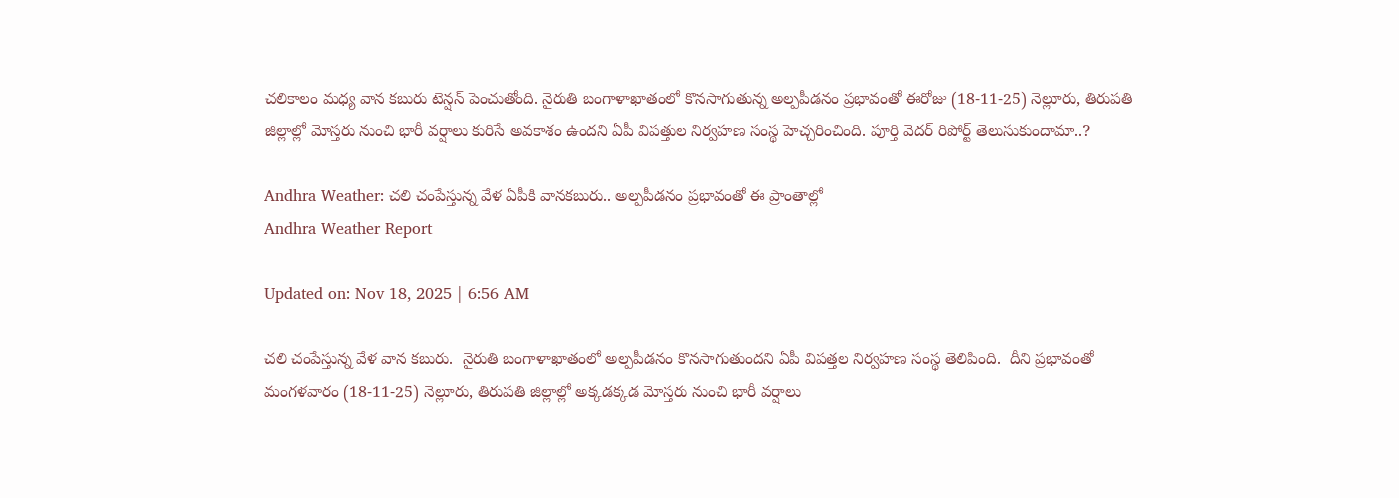చలికాలం మధ్య వాన కబురు టెన్షన్ పెంచుతోంది. నైరుతి బంగాళాఖాతంలో కొనసాగుతున్న అల్పపీడనం ప్రభావంతో ఈరోజు (18-11-25) నెల్లూరు, తిరుపతి జిల్లాల్లో మోస్తరు నుంచి భారీ వర్షాలు కురిసే అవకాశం ఉందని ఏపీ విపత్తుల నిర్వహణ సంస్థ హెచ్చరించింది. పూర్తి వెదర్ రిపోర్ట్ తెలుసుకుందామా..?

Andhra Weather: చలి చంపేస్తున్న వేళ ఏపీకి వానకబురు.. అల్పపీడనం ప్రభావంతో ఈ ప్రాంతాల్లో
Andhra Weather Report

Updated on: Nov 18, 2025 | 6:56 AM

చలి చంపేస్తున్న వేళ వాన కబురు.  నైరుతి బంగాళాఖాతంలో అల్పపీడనం కొనసాగుతుందని ఏపీ విపత్తల నిర్వహణ సంస్థ తెలిపింది.  దీని ప్రభావంతో మంగళవారం (18-11-25) నెల్లూరు, తిరుపతి జిల్లాల్లో అక్కడక్కడ మోస్తరు నుంచి భారీ వర్షాలు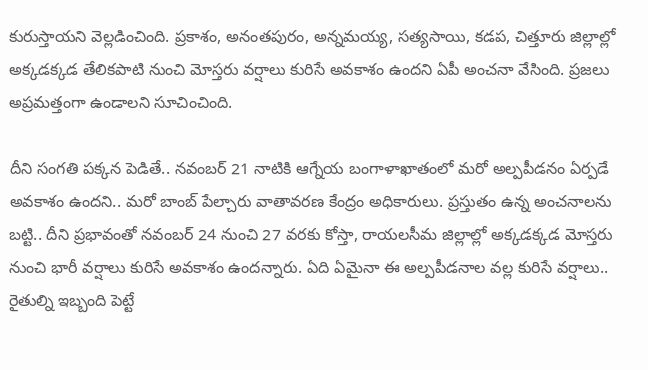కురుస్తాయని వెల్లడించింది. ప్రకాశం, అనంతపురం, అన్నమయ్య, సత్యసాయి, కడప, చిత్తూరు జిల్లాల్లో అక్కడక్కడ తేలికపాటి నుంచి మోస్తరు వర్షాలు కురిసే అవకాశం ఉందని ఏపీ అంచనా వేసింది. ప్రజలు అప్రమత్తంగా ఉండాలని సూచించింది.

దీని సంగతి పక్కన పెడితే.. నవంబర్ 21 నాటికి ఆగ్నేయ బంగాళాఖాతంలో మరో అల్పపీడనం ఏర్పడే అవకాశం ఉందని.. మరో బాంబ్ పేల్చారు వాతావరణ కేంద్రం అధికారులు. ప్రస్తుతం ఉన్న అంచనాలను బట్టి.. దీని ప్రభావంతో నవంబర్ 24 నుంచి 27 వరకు కోస్తా, రాయలసీమ జిల్లాల్లో అక్కడక్కడ మోస్తరు నుంచి భారీ వర్షాలు కురిసే అవకాశం ఉందన్నారు. ఏది ఏమైనా ఈ అల్పపీడనాల వల్ల కురిసే వర్షాలు..  రైతుల్ని ఇబ్బంది పెట్టే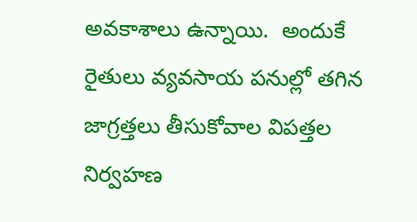అవకాశాలు ఉన్నాయి.  అందుకే  రైతులు వ్యవసాయ పనుల్లో తగిన జాగ్రత్తలు తీసుకోవాల విపత్తల నిర్వహణ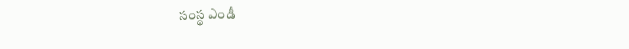సంస్థ ఎండీ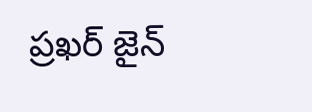ప్రఖర్ జైన్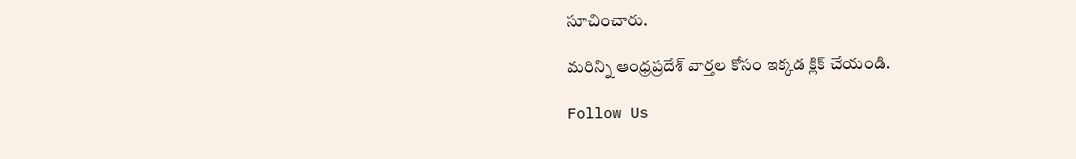సూచించారు.

మరిన్ని ఆంధ్రప్రదేశ్ వార్తల కోసం ఇక్కడ క్లిక్ చేయండి.

Follow Us